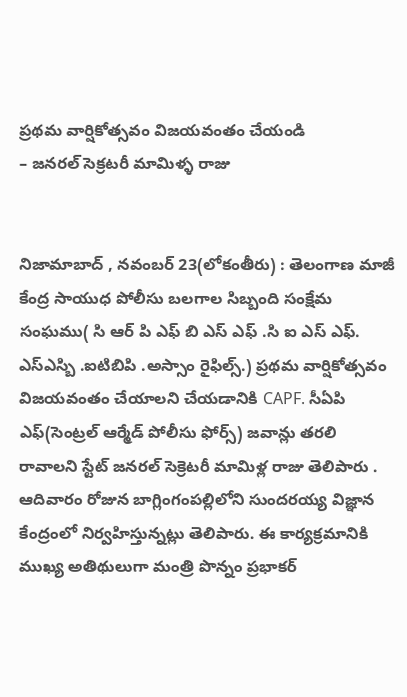ప్రథమ వార్షికోత్సవం విజయవంతం చేయండి
– జనరల్ సెక్రటరీ మామిళ్ళ రాజు


నిజామాబాద్ , నవంబర్ 23(లోకంతీరు) : తెలంగాణ మాజీ కేంద్ర సాయుధ పోలీసు బలగాల సిబ్బంది సంక్షేమ సంఘము( సి ఆర్ పి ఎఫ్ బి ఎస్ ఎఫ్ .సి ఐ ఎస్ ఎఫ్. ఎస్ఎస్బి .ఐటిబిపి .అస్సాం రైఫిల్స్.) ప్రథమ వార్షికోత్సవం విజయవంతం చేయాలని చేయడానికి CAPF. సీఏపి ఎఫ్(సెంట్రల్ ఆర్మేడ్ పోలీసు ఫోర్స్) జవాన్లు తరలి రావాలని స్టేట్ జనరల్ సెక్రెటరీ మామిళ్ల రాజు తెలిపారు . ఆదివారం రోజున బాగ్లింగంపల్లిలోని సుందరయ్య విజ్ఞాన కేంద్రంలో నిర్వహిస్తున్నట్లు తెలిపారు. ఈ కార్యక్రమానికి ముఖ్య అతిథులుగా మంత్రి పొన్నం ప్రభాకర్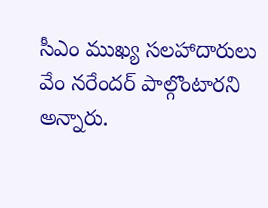సీఎం ముఖ్య సలహాదారులు వేం నరేందర్ పాల్గొంటారని అన్నారు.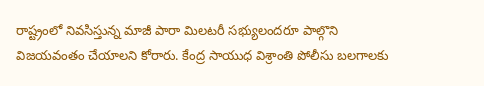రాష్ట్రంలో నివసిస్తున్న మాజీ పారా మిలటరీ సభ్యులందరూ పాల్గొని విజయవంతం చేయాలని కోరారు. కేంద్ర సాయుధ విశ్రాంతి పోలీసు బలగాలకు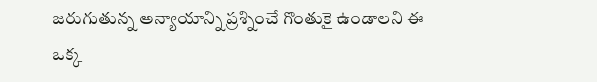జరుగుతున్న అన్యాయాన్ని ప్రశ్నించే గొంతుకై ఉండాలని ఈ ఒక్క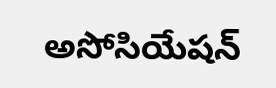అసోసియేషన్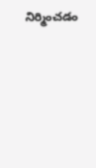నిర్మించడం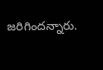జరిగిందన్నారు.